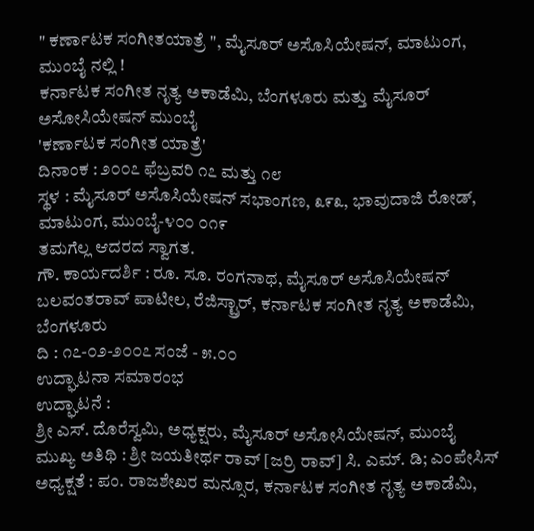" ಕರ್ಣಾಟಕ ಸಂಗೀತಯಾತ್ರೆ ", ಮೈಸೂರ್ ಅಸೊಸಿಯೇಷನ್, ಮಾಟುಂಗ, ಮುಂಬೈ ನಲ್ಲಿ !
ಕರ್ನಾಟಕ ಸಂಗೀತ ನೃತ್ಯ ಅಕಾಡೆಮಿ, ಬೆಂಗಳೂರು ಮತ್ತು ಮೈಸೂರ್ ಅಸೋಸಿಯೇಷನ್ ಮುಂಬೈ
'ಕರ್ಣಾಟಕ ಸಂಗೀತ ಯಾತ್ರೆ'
ದಿನಾಂಕ : ೨೦೦೭ ಫೆಬ್ರವರಿ ೧೭ ಮತ್ತು ೧೮
ಸ್ಥಳ : ಮೈಸೂರ್ ಅಸೊಸಿಯೇಷನ್ ಸಭಾಂಗಣ, ೩೯೩, ಭಾವುದಾಜಿ ರೋಡ್,
ಮಾಟುಂಗ, ಮುಂಬೈ-೪೦೦ ೦೧೯
ತಮಗೆಲ್ಲ ಆದರದ ಸ್ವಾಗತ.
ಗೌ. ಕಾರ್ಯದರ್ಶಿ : ರೂ. ಸೂ. ರಂಗನಾಥ, ಮೈಸೂರ್ ಅಸೊಸಿಯೇಷನ್
ಬಲವಂತರಾವ್ ಪಾಟೀಲ, ರೆಜಿಸ್ಟ್ರಾರ್, ಕರ್ನಾಟಕ ಸಂಗೀತ ನೃತ್ಯ ಅಕಾಡೆಮಿ, ಬೆಂಗಳೂರು
ದಿ : ೧೭-೦೨-೨೦೦೭ ಸಂಜೆ - ೫.೦೦
ಉದ್ಘಾಟನಾ ಸಮಾರಂಭ
ಉದ್ಘಾಟನೆ :
ಶ್ರೀ ಎಸ್. ದೊರೆಸ್ವಮಿ, ಅಧ್ಯಕ್ಷರು, ಮೈಸೂರ್ ಅಸೋಸಿಯೇಷನ್, ಮುಂಬೈ
ಮುಖ್ಯ ಅತಿಥಿ : ಶ್ರೀ ಜಯತೀರ್ಥ ರಾವ್ [ಜರ್ರಿ ರಾವ್] ಸಿ. ಎಮ್. ಡಿ; ಎಂಪೇಸಿಸ್
ಅಧ್ಯಕ್ಷತೆ : ಪಂ. ರಾಜಶೇಖರ ಮನ್ಸೂರ, ಕರ್ನಾಟಕ ಸಂಗೀತ ನೃತ್ಯ ಅಕಾಡೆಮಿ,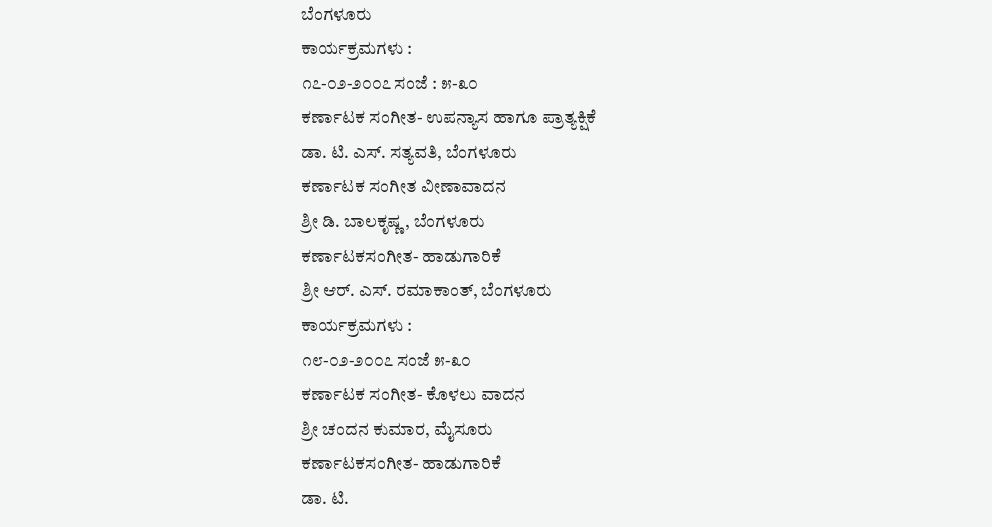ಬೆಂಗಳೂರು
ಕಾರ್ಯಕ್ರಮಗಳು :
೧೭-೦೨-೨೦೦೭ ಸಂಜೆ : ೫-೩೦
ಕರ್ಣಾಟಕ ಸಂಗೀತ- ಉಪನ್ಯಾಸ ಹಾಗೂ ಪ್ರಾತ್ಯಕ್ಷಿಕೆ
ಡಾ. ಟಿ. ಎಸ್. ಸತ್ಯವತಿ, ಬೆಂಗಳೂರು
ಕರ್ಣಾಟಕ ಸಂಗೀತ ವೀಣಾವಾದನ
ಶ್ರೀ ಡಿ. ಬಾಲಕೃಷ್ಣ, ಬೆಂಗಳೂರು
ಕರ್ಣಾಟಕಸಂಗೀತ- ಹಾಡುಗಾರಿಕೆ
ಶ್ರೀ ಆರ್. ಎಸ್. ರಮಾಕಾಂತ್, ಬೆಂಗಳೂರು
ಕಾರ್ಯಕ್ರಮಗಳು :
೧೮-೦೨-೨೦೦೭ ಸಂಜೆ ೫-೩೦
ಕರ್ಣಾಟಕ ಸಂಗೀತ- ಕೊಳಲು ವಾದನ
ಶ್ರೀ ಚಂದನ ಕುಮಾರ, ಮೈಸೂರು
ಕರ್ಣಾಟಕಸಂಗೀತ- ಹಾಡುಗಾರಿಕೆ
ಡಾ. ಟಿ.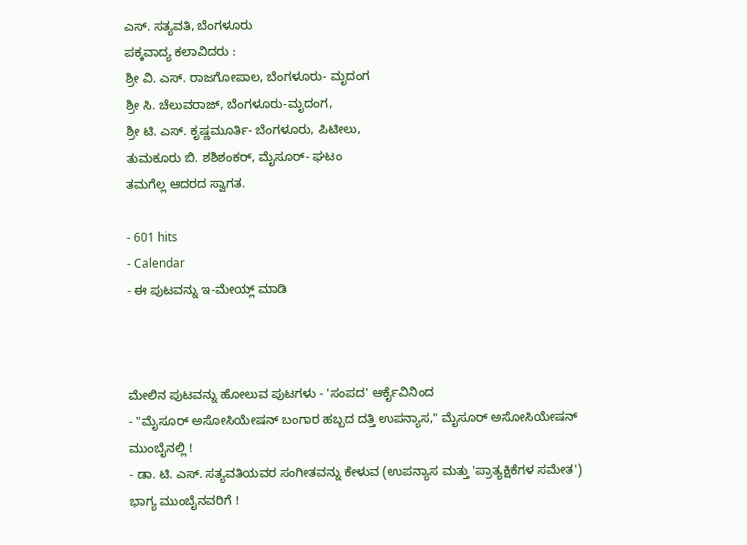ಎಸ್. ಸತ್ಯವತಿ, ಬೆಂಗಳೂರು
ಪಕ್ಕವಾದ್ಯ ಕಲಾವಿದರು :
ಶ್ರೀ ವಿ. ಎಸ್. ರಾಜಗೋಪಾಲ, ಬೆಂಗಳೂರು- ಮೃದಂಗ
ಶ್ರೀ ಸಿ. ಚೆಲುವರಾಜ್, ಬೆಂಗಳೂರು-ಮೃದಂಗ,
ಶ್ರೀ ಟಿ. ಎಸ್. ಕೃಷ್ಣಮೂರ್ತಿ- ಬೆಂಗಳೂರು, ಪಿಟೀಲು,
ತುಮಕೂರು ಬಿ. ಶಶಿಶಂಕರ್, ಮೈಸೂರ್- ಘಟಂ
ತಮಗೆಲ್ಲ ಆದರದ ಸ್ವಾಗತ.

- 601 hits
- Calendar
- ಈ ಪುಟವನ್ನು ಇ-ಮೇಯ್ಲ್ ಮಾಡಿ



ಮೇಲಿನ ಪುಟವನ್ನು ಹೋಲುವ ಪುಟಗಳು - 'ಸಂಪದ' ಆರ್ಕೈವಿನಿಂದ
- "ಮೈಸೂರ್ ಅಸೋಸಿಯೇಷನ್ ಬಂಗಾರ ಹಬ್ಬದ ದತ್ತಿ ಉಪನ್ಯಾಸ," ಮೈಸೂರ್ ಅಸೋಸಿಯೇಷನ್ ಮುಂಬೈನಲ್ಲಿ !
- ಡಾ. ಟಿ. ಎಸ್. ಸತ್ಯವತಿಯವರ ಸಂಗೀತವನ್ನು ಕೇಳುವ (ಉಪನ್ಯಾಸ ಮತ್ತು 'ಪ್ರಾತ್ಯಕ್ಷಿಕೆಗಳ ಸಮೇತ') ಭಾಗ್ಯ ಮುಂಬೈನವರಿಗೆ !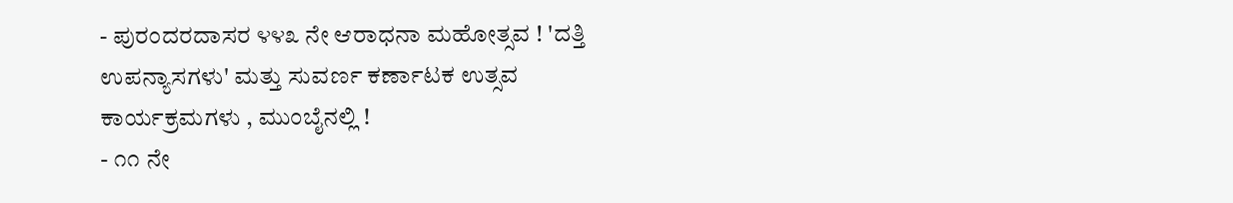- ಪುರಂದರದಾಸರ ೪೪೩ ನೇ ಆರಾಧನಾ ಮಹೋತ್ಸವ ! 'ದತ್ತಿ ಉಪನ್ಯಾಸಗಳು' ಮತ್ತು ಸುವರ್ಣ ಕರ್ಣಾಟಕ ಉತ್ಸವ ಕಾರ್ಯಕ್ರಮಗಳು , ಮುಂಬೈನಲ್ಲಿ !
- ೧೧ ನೇ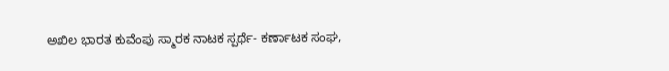ಅಖಿಲ ಭಾರತ ಕುವೆಂಪು ಸ್ಮಾರಕ ನಾಟಕ ಸ್ಪರ್ಥೆ- ಕರ್ಣಾಟಕ ಸಂಘ,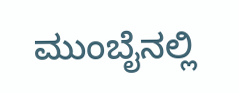ಮುಂಬೈನಲ್ಲಿ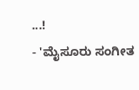...!
- 'ಮೈಸೂರು ಸಂಗೀತ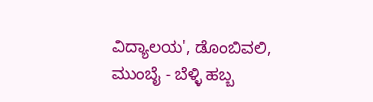ವಿದ್ಯಾಲಯ', ಡೊಂಬಿವಲಿ, ಮುಂಬೈ - ಬೆಳ್ಳಿ ಹಬ್ಬ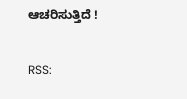ಆಚರಿಸುತ್ತಿದೆ !


RSS: